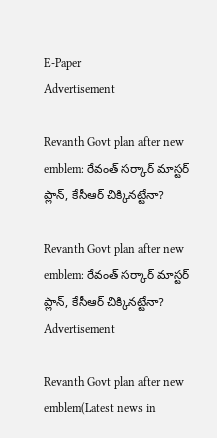E-Paper
Advertisement

Revanth Govt plan after new emblem: రేవంత్ సర్కార్ మాస్టర్ ప్లాన్, కేసీఆర్ చిక్కినట్టేనా?

Revanth Govt plan after new emblem: రేవంత్ సర్కార్ మాస్టర్ ప్లాన్, కేసీఆర్ చిక్కినట్టేనా?
Advertisement

Revanth Govt plan after new emblem(Latest news in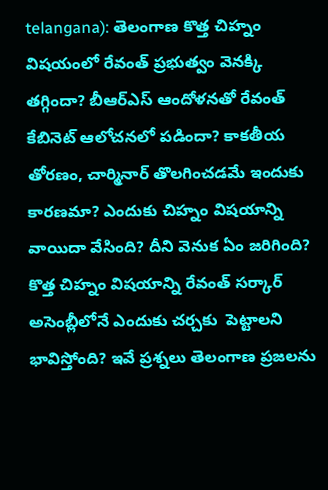telangana): తెలంగాణ కొత్త చిహ్నం విషయంలో రేవంత్‌ ప్రభుత్వం వెనక్కి తగ్గిందా? బీఆర్ఎస్ ఆందోళనతో రేవంత్ కేబినెట్ ఆలోచనలో పడిందా? కాకతీయ తోరణం, చార్మినార్ తొలగించడమే ఇందుకు కారణమా? ఎందుకు చిహ్నం విషయాన్ని వాయిదా వేసింది? దీని వెనుక ఏం జరిగింది? కొత్త చిహ్నం విషయాన్ని రేవంత్ సర్కార్ అసెంబ్లీలోనే ఎందుకు చర్చకు  పెట్టాలని భావిస్తోంది? ఇవే ప్రశ్నలు తెలంగాణ ప్రజలను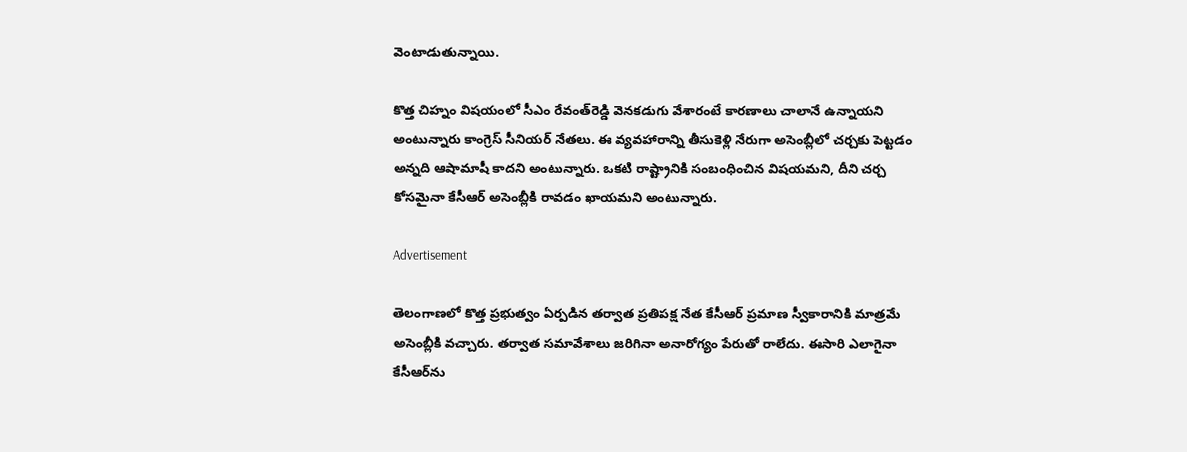వెంటాడుతున్నాయి.

కొత్త చిహ్నం విషయంలో సీఎం రేవంత్‌రెడ్డి వెనకడుగు వేశారంటే కారణాలు చాలానే ఉన్నాయని అంటున్నారు కాంగ్రెస్ సీనియర్ నేతలు. ఈ వ్యవహారాన్ని తీసుకెళ్లి నేరుగా అసెంబ్లీలో చర్చకు పెట్టడం అన్నది ఆషామాషీ కాదని అంటున్నారు. ఒకటి రాష్ట్రానికి సంబంధించిన విషయమని, దీని చర్చ కోసమైనా కేసీఆర్ అసెంబ్లీకి రావడం ఖాయమని అంటున్నారు.

Advertisement

తెలంగాణలో కొత్త ప్రభుత్వం ఏర్పడిన తర్వాత ప్రతిపక్ష నేత కేసీఆర్ ప్రమాణ స్వీకారానికి మాత్రమే అసెంబ్లీకి వచ్చారు. తర్వాత సమావేశాలు జరిగినా అనారోగ్యం పేరుతో రాలేదు. ఈసారి ఎలాగైనా కేసీఆర్‌ను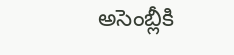అసెంబ్లీకి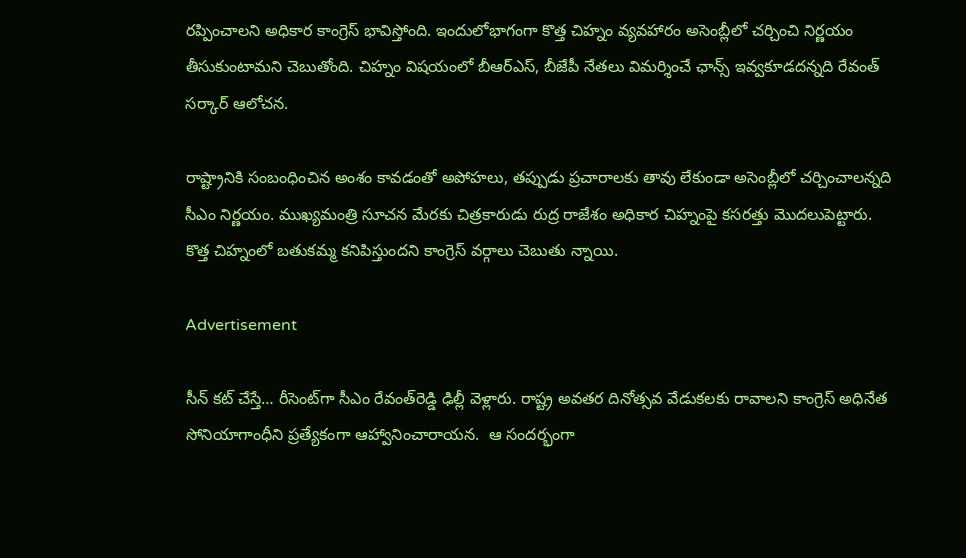రప్పించాలని అధికార కాంగ్రెస్ భావిస్తోంది. ఇందులోభాగంగా కొత్త చిహ్నం వ్యవహారం అసెంబ్లీలో చర్చించి నిర్ణయం తీసుకుంటామని చెబుతోంది. చిహ్నం విషయంలో బీఆర్ఎస్, బీజేపీ నేతలు విమర్శించే ఛాన్స్ ఇవ్వకూడదన్నది రేవంత్ సర్కార్ ఆలోచన.

రాష్ట్రానికి సంబంధించిన అంశం కావడంతో అపోహలు, తప్పుడు ప్రచారాలకు తావు లేకుండా అసెంబ్లీలో చర్చించాలన్నది సీఎం నిర్ణయం. ముఖ్యమంత్రి సూచన మేరకు చిత్రకారుడు రుద్ర రాజేశం అధికార చిహ్నంపై కసరత్తు మొదలుపెట్టారు. కొత్త చిహ్నంలో బతుకమ్మ కనిపిస్తుందని కాంగ్రెస్ వర్గాలు చెబుతు న్నాయి.

Advertisement

సీన్ కట్ చేస్తే… రీసెంట్‌గా సీఎం రేవంత్‌రెడ్డి ఢిల్లీ వెళ్లారు. రాష్ట్ర అవతర దినోత్సవ వేడుకలకు రావాలని కాంగ్రెస్ అధినేత సోనియాగాంధీని ప్రత్యేకంగా ఆహ్వానించారాయన.  ఆ సందర్భంగా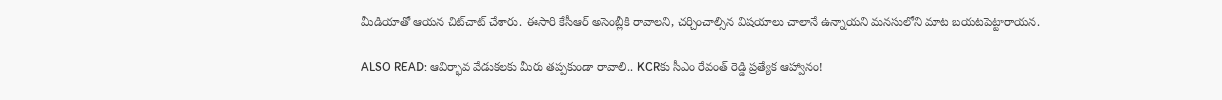మీడియాతో ఆయన చిట్‌చాట్ చేశారు. ఈసారి కేసీఆర్ అసెంబ్లీకి రావాలని, చర్చించాల్సిన విషయాలు చాలానే ఉన్నాయని మనసులోని మాట బయటపెట్టారాయన.

ALSO READ: ఆవిర్భావ వేడుకలకు మీరు తప్పకుండా రావాలి.. KCRకు సీఎం రేవంత్ రెడ్డి ప్రత్యేక ఆహ్వానం!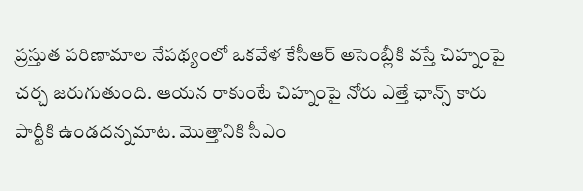ప్రస్తుత పరిణామాల నేపథ్యంలో ఒకవేళ కేసీఆర్ అసెంబ్లీకి వస్తే చిహ్నంపై చర్చ జరుగుతుంది. ఆయన రాకుంటే చిహ్నంపై నోరు ఎత్తే ఛాన్స్ కారు పార్టీకి ఉండదన్నమాట. మొత్తానికి సీఎం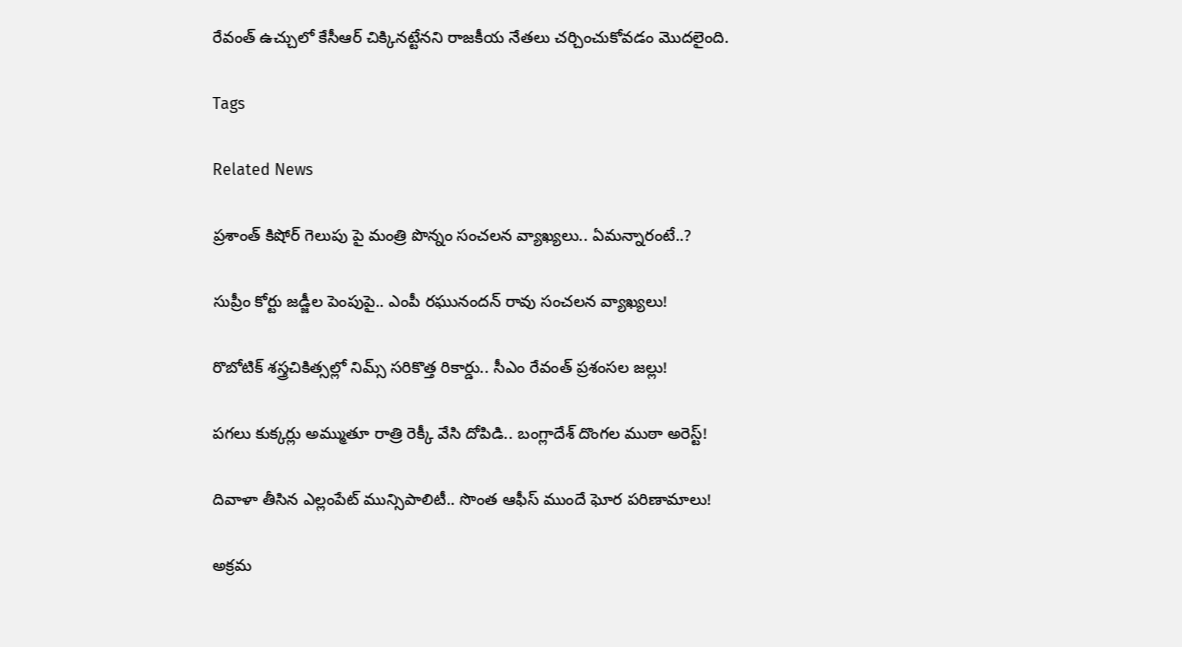రేవంత్ ఉచ్చులో కేసీఆర్ చిక్కినట్టేనని రాజకీయ నేతలు చర్చించుకోవడం మొదలైంది.

Tags

Related News

ప్రశాంత్ కిషోర్ గెలుపు పై మంత్రి పొన్నం సంచలన వ్యాఖ్యలు.. ఏమన్నారంటే..?

సుప్రీం కోర్టు జడ్జీల పెంపుపై.. ఎంపీ రఘునందన్ రావు సంచలన వ్యాఖ్యలు!

రొబోటిక్ శస్త్రచికిత్సల్లో నిమ్స్ సరికొత్త రికార్డు.. సీఎం రేవంత్ ప్రశంసల జల్లు!

పగలు కుక్కర్లు అమ్ముతూ రాత్రి రెక్కీ వేసి దోపిడి.. బంగ్లాదేశ్ దొంగల ముఠా అరెస్ట్!

దివాళా తీసిన ఎల్లంపేట్ మున్సిపాలిటీ.. సొంత ఆఫీస్ ముందే ఘోర పరిణామాలు!

అక్రమ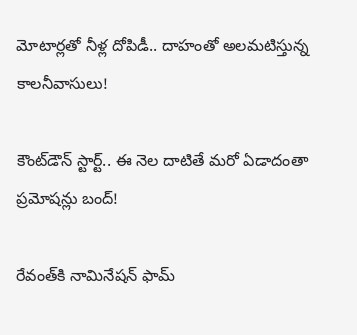మోటార్లతో నీళ్ల దోపిడీ.. దాహంతో అలమటిస్తున్న కాలనీవాసులు!

కౌంట్‌డౌన్ స్టార్ట్.. ఈ నెల దాటితే మరో ఏడాదంతా ప్రమోషన్లు బంద్!

రేవంత్‌కి నామినేషన్ ఫామ్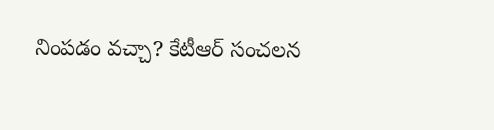నింపడం వచ్చా? కేటీఆర్ సంచలన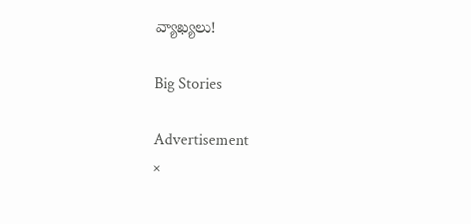వ్యాఖ్యలు!

Big Stories

Advertisement
×